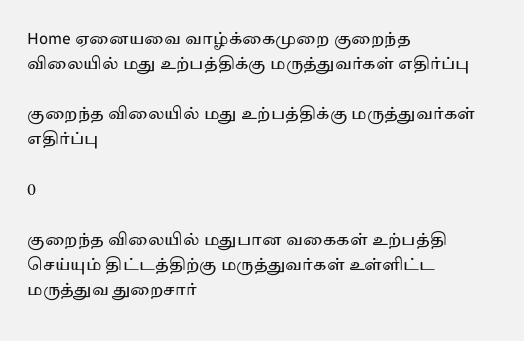Home ஏனையவை வாழ்க்கைமுறை குறைந்த விலையில் மது உற்பத்திக்கு மருத்துவர்கள் எதிர்ப்பு

குறைந்த விலையில் மது உற்பத்திக்கு மருத்துவர்கள் எதிர்ப்பு

0

குறைந்த விலையில் மதுபான வகைகள் உற்பத்தி செய்யும் திட்டத்திற்கு மருத்துவர்கள் உள்ளிட்ட மருத்துவ துறைசார்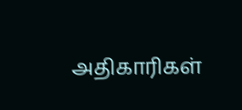அதிகாரிகள்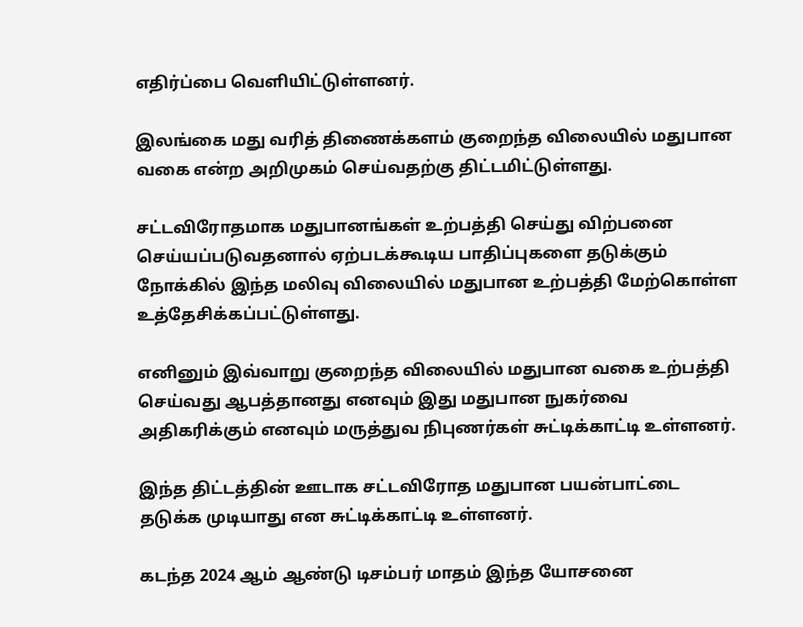எதிர்ப்பை வெளியிட்டுள்ளனர்.

இலங்கை மது வரித் திணைக்களம் குறைந்த விலையில் மதுபான வகை என்ற அறிமுகம் செய்வதற்கு திட்டமிட்டுள்ளது.

சட்டவிரோதமாக மதுபானங்கள் உற்பத்தி செய்து விற்பனை செய்யப்படுவதனால் ஏற்படக்கூடிய பாதிப்புகளை தடுக்கும் நோக்கில் இந்த மலிவு விலையில் மதுபான உற்பத்தி மேற்கொள்ள உத்தேசிக்கப்பட்டுள்ளது.

எனினும் இவ்வாறு குறைந்த விலையில் மதுபான வகை உற்பத்தி செய்வது ஆபத்தானது எனவும் இது மதுபான நுகர்வை அதிகரிக்கும் எனவும் மருத்துவ நிபுணர்கள் சுட்டிக்காட்டி உள்ளனர்.

இந்த திட்டத்தின் ஊடாக சட்டவிரோத மதுபான பயன்பாட்டை தடுக்க முடியாது என சுட்டிக்காட்டி உள்ளனர்.

கடந்த 2024 ஆம் ஆண்டு டிசம்பர் மாதம் இந்த யோசனை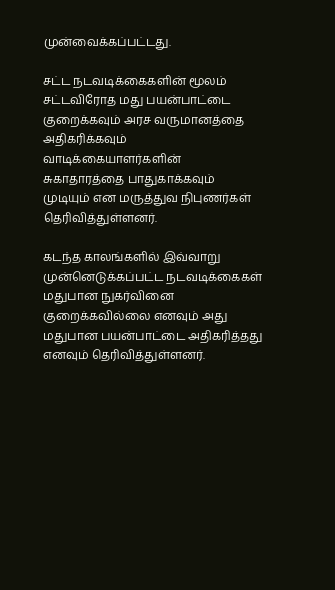முன்வைக்கப்பட்டது.

சட்ட நடவடிக்கைகளின் மூலம் சட்டவிரோத மது பயன்பாட்டை குறைக்கவும் அரச வருமானத்தை அதிகரிக்கவும் வாடிக்கையாளர்களின் சுகாதாரத்தை பாதுகாக்கவும் முடியும் என மருத்துவ நிபுணர்கள் தெரிவித்துள்ளனர்.

கடந்த காலங்களில் இவ்வாறு முன்னெடுக்கப்பட்ட நடவடிக்கைகள் மதுபான நுகர்வினை குறைக்கவில்லை எனவும் அது மதுபான பயன்பாட்டை அதிகரித்தது எனவும் தெரிவித்துள்ளனர்.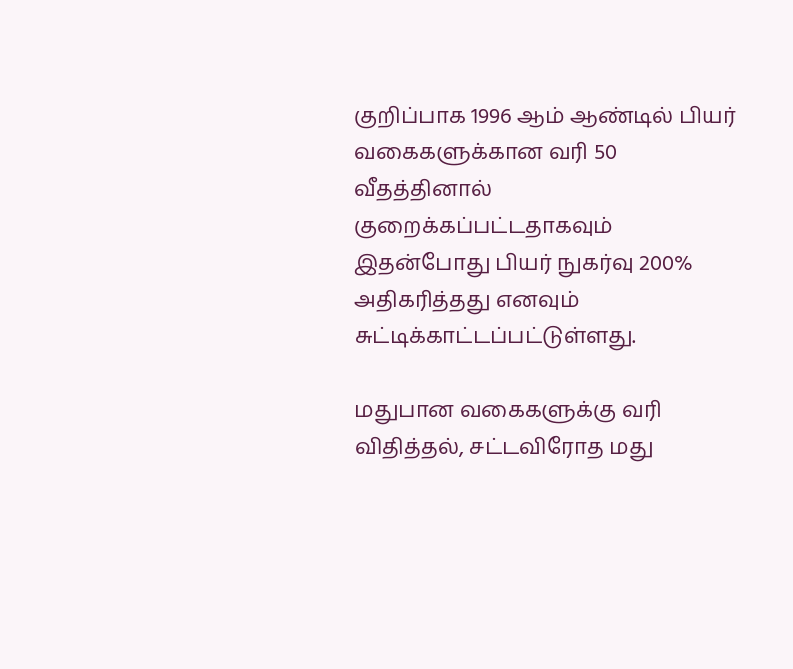குறிப்பாக 1996 ஆம் ஆண்டில் பியர் வகைகளுக்கான வரி 50 வீதத்தினால் குறைக்கப்பட்டதாகவும் இதன்போது பியர் நுகர்வு 200% அதிகரித்தது எனவும் சுட்டிக்காட்டப்பட்டுள்ளது.

மதுபான வகைகளுக்கு வரி விதித்தல், சட்டவிரோத மது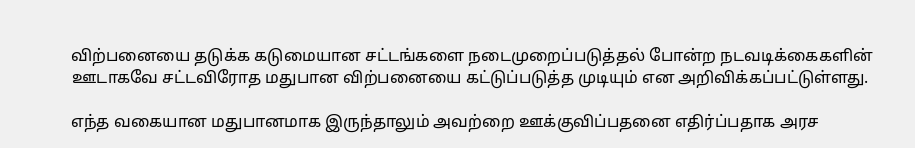விற்பனையை தடுக்க கடுமையான சட்டங்களை நடைமுறைப்படுத்தல் போன்ற நடவடிக்கைகளின் ஊடாகவே சட்டவிரோத மதுபான விற்பனையை கட்டுப்படுத்த முடியும் என அறிவிக்கப்பட்டுள்ளது.

எந்த வகையான மதுபானமாக இருந்தாலும் அவற்றை ஊக்குவிப்பதனை எதிர்ப்பதாக அரச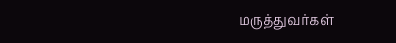மருத்துவர்கள்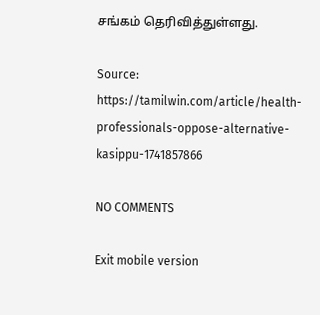சங்கம் தெரிவித்துள்ளது.

Source: https://tamilwin.com/article/health-professionals-oppose-alternative-kasippu-1741857866

NO COMMENTS

Exit mobile version